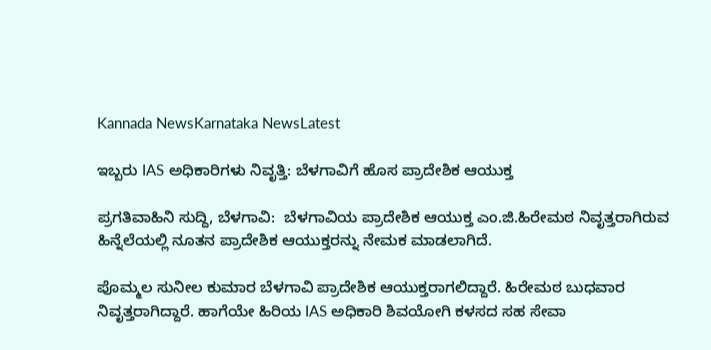Kannada NewsKarnataka NewsLatest

ಇಬ್ಬರು IAS ಅಧಿಕಾರಿಗಳು ನಿವೃತ್ತಿ: ಬೆಳಗಾವಿಗೆ ಹೊಸ ಪ್ರಾದೇಶಿಕ ಆಯುಕ್ತ

ಪ್ರಗತಿವಾಹಿನಿ ಸುದ್ದಿ, ಬೆಳಗಾವಿ:  ಬೆಳಗಾವಿಯ ಪ್ರಾದೇಶಿಕ ಆಯುಕ್ತ ಎಂ.ಜಿ.ಹಿರೇಮಠ ನಿವೃತ್ತರಾಗಿರುವ ಹಿನ್ನೆಲೆಯಲ್ಲಿ ನೂತನ ಪ್ರಾದೇಶಿಕ ಆಯುಕ್ತರನ್ನು ನೇಮಕ ಮಾಡಲಾಗಿದೆ.

ಪೊಮ್ಮಲ ಸುನೀಲ ಕುಮಾರ ಬೆಳಗಾವಿ ಪ್ರಾದೇಶಿಕ ಆಯುಕ್ತರಾಗಲಿದ್ದಾರೆ. ಹಿರೇಮಠ ಬುಧವಾರ ನಿವೃತ್ತರಾಗಿದ್ದಾರೆ. ಹಾಗೆಯೇ ಹಿರಿಯ IAS ಅಧಿಕಾರಿ ಶಿವಯೋಗಿ ಕಳಸದ ಸಹ ಸೇವಾ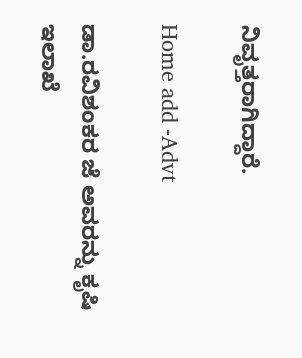ನಿವೃತ್ತರಾಗಿದ್ದಾರೆ.

Home add -Advt

ಡಾ.ರವಿಶಂಕರ ಜೆ ಅವರನ್ನು ಕೃಷಿ ಇಲಾಖೆ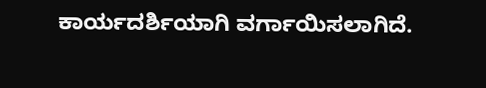ಕಾರ್ಯದರ್ಶಿಯಾಗಿ ವರ್ಗಾಯಿಸಲಾಗಿದೆ.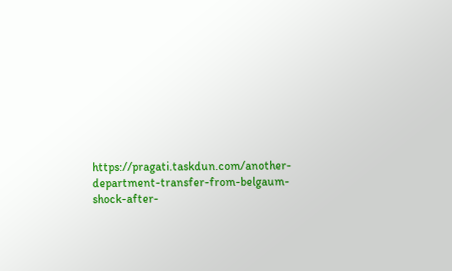https://pragati.taskdun.com/another-department-transfer-from-belgaum-shock-after-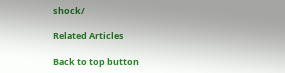shock/

Related Articles

Back to top button